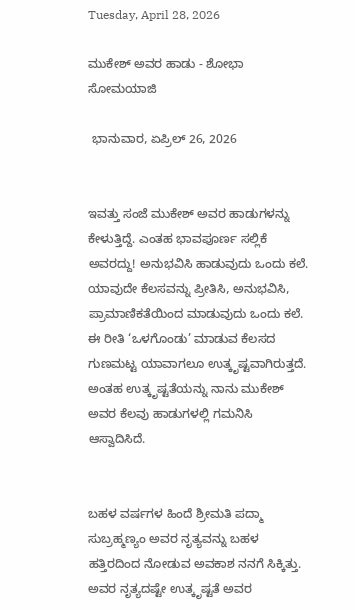Tuesday, April 28, 2026

ಮುಕೇಶ್ ಅವರ ಹಾಡು - ಶೋಭಾ ಸೋಮಯಾಜಿ

 ಭಾನುವಾರ, ಏಪ್ರಿಲ್ 26, 2026


ಇವತ್ತು ಸಂಜೆ ಮುಕೇಶ್ ಅವರ ಹಾಡುಗಳನ್ನು ಕೇಳುತ್ತಿದ್ದೆ. ಎಂತಹ ಭಾವಪೂರ್ಣ ಸಲ್ಲಿಕೆ ಅವರದ್ದು! ಅನುಭವಿಸಿ ಹಾಡುವುದು ಒಂದು ಕಲೆ. ಯಾವುದೇ ಕೆಲಸವನ್ನು ಪ್ರೀತಿಸಿ, ಅನುಭವಿಸಿ, ಪ್ರಾಮಾಣಿಕತೆಯಿಂದ ಮಾಡುವುದು ಒಂದು ಕಲೆ. ಈ ರೀತಿ ‘ಒಳಗೊಂಡು’ ಮಾಡುವ ಕೆಲಸದ ಗುಣಮಟ್ಟ ಯಾವಾಗಲೂ ಉತ್ಕೃಷ್ಟವಾಗಿರುತ್ತದೆ. ಅಂತಹ ಉತ್ಕೃಷ್ಟತೆಯನ್ನು ನಾನು ಮುಕೇಶ್ ಅವರ ಕೆಲವು ಹಾಡುಗಳಲ್ಲಿ ಗಮನಿಸಿ ಆಸ್ವಾದಿಸಿದೆ.


ಬಹಳ ವರ್ಷಗಳ ಹಿಂದೆ ಶ್ರೀಮತಿ ಪದ್ಮಾ ಸುಬ್ರಹ್ಮಣ್ಯಂ ಅವರ ನೃತ್ಯವನ್ನು ಬಹಳ ಹತ್ತಿರದಿಂದ ನೋಡುವ ಅವಕಾಶ ನನಗೆ ಸಿಕ್ಕಿತ್ತು. ಅವರ ನೃತ್ಯದಷ್ಟೇ ಉತ್ಕೃಷ್ಟತೆ ಅವರ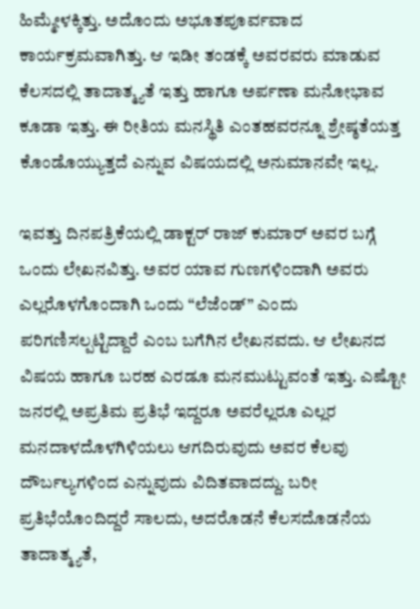ಹಿಮ್ಮೇಳಕ್ಕಿತ್ತು. ಅದೊಂದು ಅಭೂತಪೂರ್ವವಾದ ಕಾರ್ಯಕ್ರಮವಾಗಿತ್ತು. ಆ ಇಡೀ ತಂಡಕ್ಕೆ ಅವರವರು ಮಾಡುವ ಕೆಲಸದಲ್ಲಿ ತಾದಾತ್ಮ್ಯತೆ ಇತ್ತು ಹಾಗೂ ಅರ್ಪಣಾ ಮನೋಭಾವ ಕೂಡಾ ಇತ್ತು. ಈ ರೀತಿಯ ಮನಸ್ಥಿತಿ ಎಂತಹವರನ್ನೂ ಶ್ರೇಷ್ಠತೆಯತ್ತ ಕೊಂಡೊಯ್ಯುತ್ತದೆ ಎನ್ನುವ ವಿಷಯದಲ್ಲಿ ಅನುಮಾನವೇ ಇಲ್ಲ.

ಇವತ್ತು ದಿನಪತ್ರಿಕೆಯಲ್ಲಿ ಡಾಕ್ಟರ್ ರಾಜ್ ಕುಮಾರ್ ಅವರ ಬಗ್ಗೆ ಒಂದು ಲೇಖನವಿತ್ತು. ಅವರ ಯಾವ ಗುಣಗಳಿಂದಾಗಿ ಅವರು ಎಲ್ಲರೊಳಗೊಂದಾಗಿ ಒಂದು “ಲೆಜೆಂಡ್” ಎಂದು ಪರಿಗಣಿಸಲ್ಪಟ್ಟಿದ್ದಾರೆ ಎಂಬ ಬಗೆಗಿನ ಲೇಖನವದು. ಆ ಲೇಖನದ ವಿಷಯ ಹಾಗೂ ಬರಹ ಎರಡೂ ಮನಮುಟ್ಟುವಂತೆ ಇತ್ತು. ಎಷ್ಟೋ ಜನರಲ್ಲಿ ಅಪ್ರತಿಮ ಪ್ರತಿಭೆ ಇದ್ದರೂ ಅವರೆಲ್ಲರೂ ಎಲ್ಲರ ಮನದಾಳದೊಳಗಿಳಿಯಲು ಆಗದಿರುವುದು ಅವರ ಕೆಲವು ದೌರ್ಬಲ್ಯಗಳಿಂದ ಎನ್ನುವುದು ವಿದಿತವಾದದ್ದು. ಬರೀ ಪ್ರತಿಭೆಯೊಂದಿದ್ದರೆ ಸಾಲದು, ಅದರೊಡನೆ ಕೆಲಸದೊಡನೆಯ ತಾದಾತ್ಮ್ಯತೆ,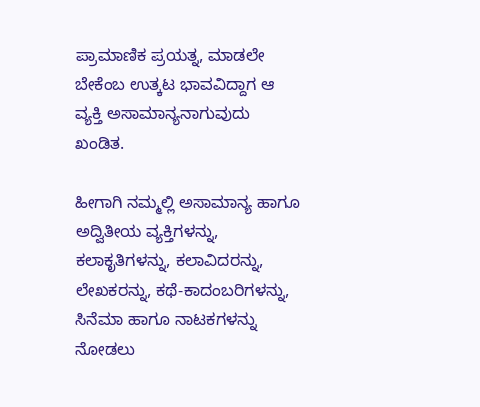ಪ್ರಾಮಾಣಿಕ ಪ್ರಯತ್ನ, ಮಾಡಲೇ ಬೇಕೆಂಬ ಉತ್ಕಟ ಭಾವವಿದ್ದಾಗ ಆ ವ್ಯಕ್ತಿ ಅಸಾಮಾನ್ಯನಾಗುವುದು ಖಂಡಿತ.

ಹೀಗಾಗಿ ನಮ್ಮಲ್ಲಿ ಅಸಾಮಾನ್ಯ ಹಾಗೂ ಅದ್ವಿತೀಯ ವ್ಯಕ್ತಿಗಳನ್ನು, ಕಲಾಕೃತಿಗಳನ್ನು, ಕಲಾವಿದರನ್ನು, ಲೇಖಕರನ್ನು, ಕಥೆ-ಕಾದಂಬರಿಗಳನ್ನು, ಸಿನೆಮಾ ಹಾಗೂ ನಾಟಕಗಳನ್ನು ನೋಡಲು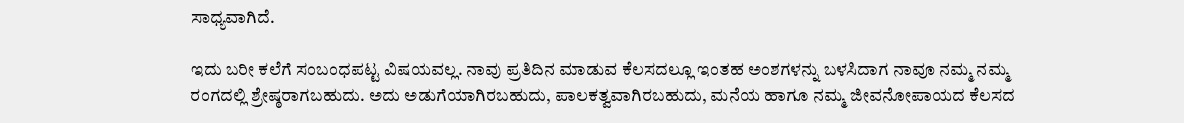ಸಾಧ್ಯವಾಗಿದೆ.

ಇದು ಬರೀ ಕಲೆಗೆ ಸಂಬಂಧಪಟ್ಟ ವಿಷಯವಲ್ಲ. ನಾವು ಪ್ರತಿದಿನ ಮಾಡುವ ಕೆಲಸದಲ್ಲೂ ಇಂತಹ ಅಂಶಗಳನ್ನು ಬಳಸಿದಾಗ ನಾವೂ ನಮ್ಮ ನಮ್ಮ ರಂಗದಲ್ಲಿ ಶ್ರೇಷ್ಠರಾಗಬಹುದು. ಅದು ಅಡುಗೆಯಾಗಿರಬಹುದು, ಪಾಲಕತ್ವವಾಗಿರಬಹುದು, ಮನೆಯ ಹಾಗೂ ನಮ್ಮ ಜೀವನೋಪಾಯದ ಕೆಲಸದ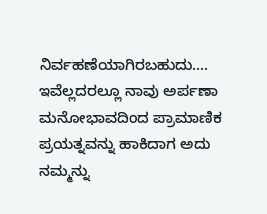ನಿರ್ವಹಣೆಯಾಗಿರಬಹುದು…. ಇವೆಲ್ಲದರಲ್ಲೂ ನಾವು ಅರ್ಪಣಾ ಮನೋಭಾವದಿಂದ ಪ್ರಾಮಾಣಿಕ ಪ್ರಯತ್ನವನ್ನು ಹಾಕಿದಾಗ ಅದು ನಮ್ಮನ್ನು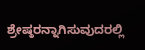ಶ್ರೇಷ್ಠರನ್ನಾಗಿಸುವುದರಲ್ಲಿ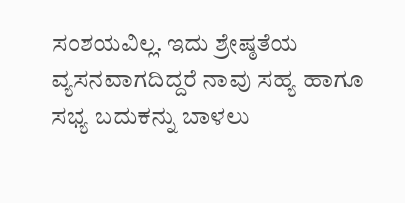ಸಂಶಯವಿಲ್ಲ. ಇದು ಶ್ರೇಷ್ಠತೆಯ ವ್ಯಸನವಾಗದಿದ್ದರೆ ನಾವು ಸಹ್ಯ ಹಾಗೂ ಸಭ್ಯ ಬದುಕನ್ನು ಬಾಳಲು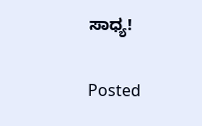ಸಾಧ್ಯ!


Posted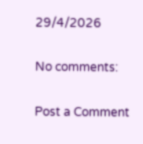29/4/2026

No comments:

Post a Comment